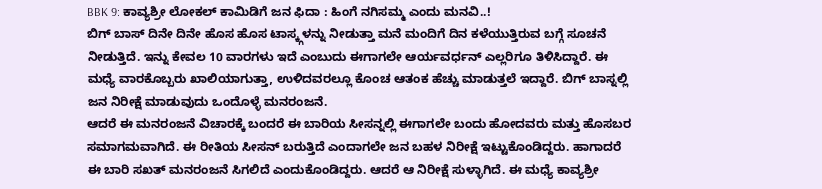BBK 9: ಕಾವ್ಯಶ್ರೀ ಲೋಕಲ್ ಕಾಮಿಡಿಗೆ ಜನ ಫಿದಾ : ಹಿಂಗೆ ನಗಿಸಮ್ಮ ಎಂದು ಮನವಿ..!
ಬಿಗ್ ಬಾಸ್ ದಿನೇ ದಿನೇ ಹೊಸ ಹೊಸ ಟಾಸ್ಕ್ಗಳನ್ನು ನೀಡುತ್ತಾ ಮನೆ ಮಂದಿಗೆ ದಿನ ಕಳೆಯುತ್ತಿರುವ ಬಗ್ಗೆ ಸೂಚನೆ ನೀಡುತ್ತಿದೆ. ಇನ್ನು ಕೇವಲ 10 ವಾರಗಳು ಇದೆ ಎಂಬುದು ಈಗಾಗಲೇ ಆರ್ಯವರ್ಧನ್ ಎಲ್ಲರಿಗೂ ತಿಳಿಸಿದ್ದಾರೆ. ಈ ಮಧ್ಯೆ ವಾರಕೊಬ್ಬರು ಖಾಲಿಯಾಗುತ್ತಾ, ಉಳಿದವರಲ್ಲೂ ಕೊಂಚ ಆತಂಕ ಹೆಚ್ಚು ಮಾಡುತ್ತಲೆ ಇದ್ದಾರೆ. ಬಿಗ್ ಬಾಸ್ನಲ್ಲಿ ಜನ ನಿರೀಕ್ಷೆ ಮಾಡುವುದು ಒಂದೊಳ್ಳೆ ಮನರಂಜನೆ.
ಆದರೆ ಈ ಮನರಂಜನೆ ವಿಚಾರಕ್ಕೆ ಬಂದರೆ ಈ ಬಾರಿಯ ಸೀಸನ್ನಲ್ಲಿ ಈಗಾಗಲೇ ಬಂದು ಹೋದವರು ಮತ್ತು ಹೊಸಬರ ಸಮಾಗಮವಾಗಿದೆ. ಈ ರೀತಿಯ ಸೀಸನ್ ಬರುತ್ತಿದೆ ಎಂದಾಗಲೇ ಜನ ಬಹಳ ನಿರೀಕ್ಷೆ ಇಟ್ಟುಕೊಂಡಿದ್ದರು. ಹಾಗಾದರೆ ಈ ಬಾರಿ ಸಖತ್ ಮನರಂಜನೆ ಸಿಗಲಿದೆ ಎಂದುಕೊಂಡಿದ್ದರು. ಆದರೆ ಆ ನಿರೀಕ್ಷೆ ಸುಳ್ಳಾಗಿದೆ. ಈ ಮಧ್ಯೆ ಕಾವ್ಯಶ್ರೀ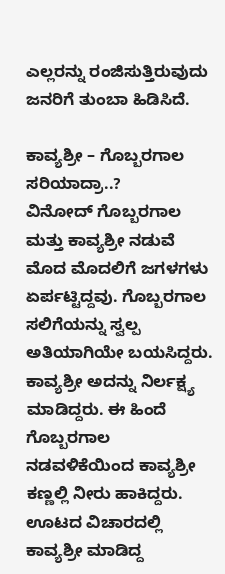ಎಲ್ಲರನ್ನು ರಂಜಿಸುತ್ತಿರುವುದು ಜನರಿಗೆ ತುಂಬಾ ಹಿಡಿಸಿದೆ.

ಕಾವ್ಯಶ್ರೀ – ಗೊಬ್ಬರಗಾಲ ಸರಿಯಾದ್ರಾ..?
ವಿನೋದ್ ಗೊಬ್ಬರಗಾಲ ಮತ್ತು ಕಾವ್ಯಶ್ರೀ ನಡುವೆ ಮೊದ ಮೊದಲಿಗೆ ಜಗಳಗಳು ಏರ್ಪಟ್ಟಿದ್ದವು. ಗೊಬ್ಬರಗಾಲ ಸಲಿಗೆಯನ್ನು ಸ್ವಲ್ಪ ಅತಿಯಾಗಿಯೇ ಬಯಸಿದ್ದರು. ಕಾವ್ಯಶ್ರೀ ಅದನ್ನು ನಿರ್ಲಕ್ಷ್ಯ ಮಾಡಿದ್ದರು. ಈ ಹಿಂದೆ ಗೊಬ್ಬರಗಾಲ ನಡವಳಿಕೆಯಿಂದ ಕಾವ್ಯಶ್ರೀ ಕಣ್ಣಲ್ಲಿ ನೀರು ಹಾಕಿದ್ದರು. ಊಟದ ವಿಚಾರದಲ್ಲಿ ಕಾವ್ಯಶ್ರೀ ಮಾಡಿದ್ದ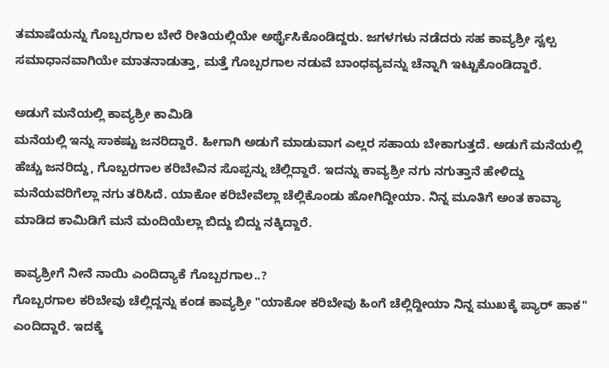ತಮಾಷೆಯನ್ನು ಗೊಬ್ಬರಗಾಲ ಬೇರೆ ರೀತಿಯಲ್ಲಿಯೇ ಅರ್ಥೈಸಿಕೊಂಡಿದ್ದರು. ಜಗಳಗಳು ನಡೆದರು ಸಹ ಕಾವ್ಯಶ್ರೀ ಸ್ವಲ್ಪ ಸಮಾಧಾನವಾಗಿಯೇ ಮಾತನಾಡುತ್ತಾ, ಮತ್ತೆ ಗೊಬ್ಬರಗಾಲ ನಡುವೆ ಬಾಂಧವ್ಯವನ್ನು ಚೆನ್ನಾಗಿ ಇಟ್ಟುಕೊಂಡಿದ್ದಾರೆ.

ಅಡುಗೆ ಮನೆಯಲ್ಲಿ ಕಾವ್ಯಶ್ರೀ ಕಾಮಿಡಿ
ಮನೆಯಲ್ಲಿ ಇನ್ನು ಸಾಕಷ್ಟು ಜನರಿದ್ದಾರೆ. ಹೀಗಾಗಿ ಅಡುಗೆ ಮಾಡುವಾಗ ಎಲ್ಲರ ಸಹಾಯ ಬೇಕಾಗುತ್ತದೆ. ಅಡುಗೆ ಮನೆಯಲ್ಲಿ ಹೆಚ್ಚು ಜನರಿದ್ದು, ಗೊಬ್ಬರಗಾಲ ಕರಿಬೇವಿನ ಸೊಪ್ಪನ್ನು ಚೆಲ್ಲಿದ್ದಾರೆ. ಇದನ್ನು ಕಾವ್ಯಶ್ರೀ ನಗು ನಗುತ್ತಾನೆ ಹೇಳಿದ್ದು ಮನೆಯವರಿಗೆಲ್ಲಾ ನಗು ತರಿಸಿದೆ. ಯಾಕೋ ಕರಿಬೇವೆಲ್ಲಾ ಚೆಲ್ಲಿಕೊಂಡು ಹೋಗಿದ್ದೀಯಾ. ನಿನ್ನ ಮೂತಿಗೆ ಅಂತ ಕಾವ್ಯಾ ಮಾಡಿದ ಕಾಮಿಡಿಗೆ ಮನೆ ಮಂದಿಯೆಲ್ಲಾ ಬಿದ್ದು ಬಿದ್ದು ನಕ್ಕಿದ್ದಾರೆ.

ಕಾವ್ಯಶ್ರೀಗೆ ನೀನೆ ನಾಯಿ ಎಂದಿದ್ಯಾಕೆ ಗೊಬ್ಬರಗಾಲ..?
ಗೊಬ್ಬರಗಾಲ ಕರಿಬೇವು ಚೆಲ್ಲಿದ್ದನ್ನು ಕಂಡ ಕಾವ್ಯಶ್ರೀ "ಯಾಕೋ ಕರಿಬೇವು ಹಿಂಗೆ ಚೆಲ್ಲಿದ್ದೀಯಾ ನಿನ್ನ ಮುಖಕ್ಕೆ ಪ್ಯಾರ್ ಹಾಕ" ಎಂದಿದ್ದಾರೆ. ಇದಕ್ಕೆ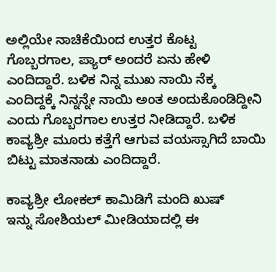ಅಲ್ಲಿಯೇ ನಾಚಿಕೆಯಿಂದ ಉತ್ತರ ಕೊಟ್ಟ ಗೊಬ್ಬರಗಾಲ, ಪ್ಯಾರ್ ಅಂದರೆ ಏನು ಹೇಳಿ ಎಂದಿದ್ದಾರೆ. ಬಳಿಕ ನಿನ್ನ ಮುಖ ನಾಯಿ ನೆಕ್ಕ ಎಂದಿದ್ದಕ್ಕೆ ನಿನ್ನನ್ನೇ ನಾಯಿ ಅಂತ ಅಂದುಕೊಂಡಿದ್ದೀನಿ ಎಂದು ಗೊಬ್ಬರಗಾಲ ಉತ್ತರ ನೀಡಿದ್ದಾರೆ. ಬಳಿಕ ಕಾವ್ಯಶ್ರೀ ಮೂರು ಕತ್ತೆಗೆ ಆಗುವ ವಯಸ್ಸಾಗಿದೆ ಬಾಯಿ ಬಿಟ್ಟು ಮಾತನಾಡು ಎಂದಿದ್ದಾರೆ.

ಕಾವ್ಯಶ್ರೀ ಲೋಕಲ್ ಕಾಮಿಡಿಗೆ ಮಂದಿ ಖುಷ್
ಇನ್ನು ಸೋಶಿಯಲ್ ಮೀಡಿಯಾದಲ್ಲಿ ಈ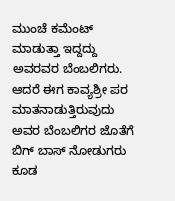ಮುಂಚೆ ಕಮೆಂಟ್ ಮಾಡುತ್ತಾ ಇದ್ದದ್ದು ಅವರವರ ಬೆಂಬಲಿಗರು. ಆದರೆ ಈಗ ಕಾವ್ಯಶ್ರೀ ಪರ ಮಾತನಾಡುತ್ತಿರುವುದು ಅವರ ಬೆಂಬಲಿಗರ ಜೊತೆಗೆ ಬಿಗ್ ಬಾಸ್ ನೋಡುಗರು ಕೂಡ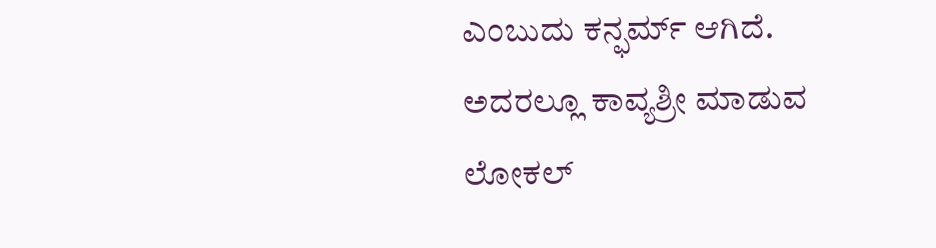ಎಂಬುದು ಕನ್ಫರ್ಮ್ ಆಗಿದೆ. ಅದರಲ್ಲೂ ಕಾವ್ಯಶ್ರೀ ಮಾಡುವ ಲೋಕಲ್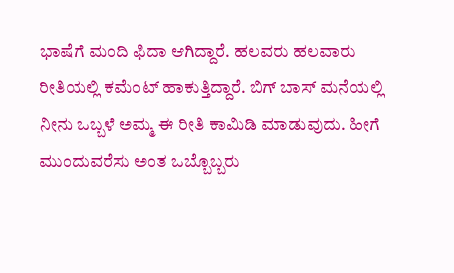ಭಾಷೆಗೆ ಮಂದಿ ಫಿದಾ ಆಗಿದ್ದಾರೆ. ಹಲವರು ಹಲವಾರು ರೀತಿಯಲ್ಲಿ ಕಮೆಂಟ್ ಹಾಕುತ್ತಿದ್ದಾರೆ. ಬಿಗ್ ಬಾಸ್ ಮನೆಯಲ್ಲಿ ನೀನು ಒಬ್ಬಳೆ ಅಮ್ಮ ಈ ರೀತಿ ಕಾಮಿಡಿ ಮಾಡುವುದು. ಹೀಗೆ ಮುಂದುವರೆಸು ಅಂತ ಒಬ್ಬೊಬ್ಬರು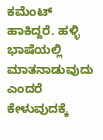ಕಮೆಂಟ್ ಹಾಕಿದ್ದರೆ. ಹಳ್ಳಿ ಭಾಷೆಯಲ್ಲಿ ಮಾತನಾಡುವುದು ಎಂದರೆ ಕೇಳುವುದಕ್ಕೆ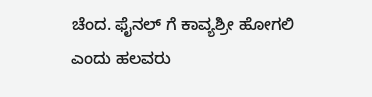ಚೆಂದ. ಫೈನಲ್ ಗೆ ಕಾವ್ಯಶ್ರೀ ಹೋಗಲಿ ಎಂದು ಹಲವರು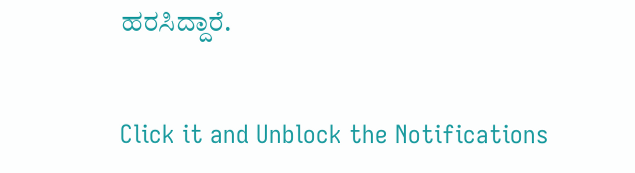ಹರಸಿದ್ದಾರೆ.


Click it and Unblock the Notifications